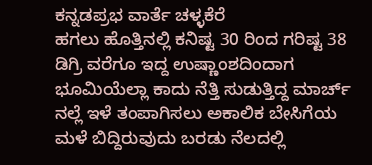ಕನ್ನಡಪ್ರಭ ವಾರ್ತೆ ಚಳ್ಳಕೆರೆ
ಹಗಲು ಹೊತ್ತಿನಲ್ಲಿ ಕನಿಷ್ಟ 30 ರಿಂದ ಗರಿಷ್ಟ 38 ಡಿಗ್ರಿ ವರೆಗೂ ಇದ್ದ ಉಷ್ಣಾಂಶದಿಂದಾಗ ಭೂಮಿಯೆಲ್ಲಾ ಕಾದು ನೆತ್ತಿ ಸುಡುತ್ತಿದ್ದ ಮಾರ್ಚ್ ನಲ್ಲೆ ಇಳೆ ತಂಪಾಗಿಸಲು ಅಕಾಲಿಕ ಬೇಸಿಗೆಯ ಮಳೆ ಬಿದ್ದಿರುವುದು ಬರಡು ನೆಲದಲ್ಲಿ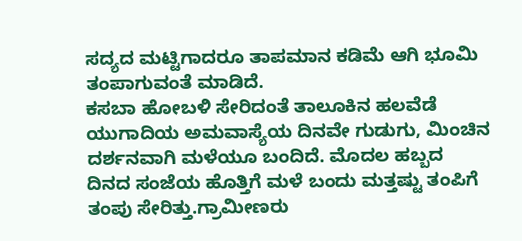ಸದ್ಯದ ಮಟ್ಟಿಗಾದರೂ ತಾಪಮಾನ ಕಡಿಮೆ ಆಗಿ ಭೂಮಿ ತಂಪಾಗುವಂತೆ ಮಾಡಿದೆ.
ಕಸಬಾ ಹೋಬಳಿ ಸೇರಿದಂತೆ ತಾಲೂಕಿನ ಹಲವೆಡೆ ಯುಗಾದಿಯ ಅಮವಾಸ್ಯೆಯ ದಿನವೇ ಗುಡುಗು, ಮಿಂಚಿನ ದರ್ಶನವಾಗಿ ಮಳೆಯೂ ಬಂದಿದೆ. ಮೊದಲ ಹಬ್ಬದ ದಿನದ ಸಂಜೆಯ ಹೊತ್ತಿಗೆ ಮಳೆ ಬಂದು ಮತ್ತಷ್ಟು ತಂಪಿಗೆ ತಂಪು ಸೇರಿತ್ತು.ಗ್ರಾಮೀಣರು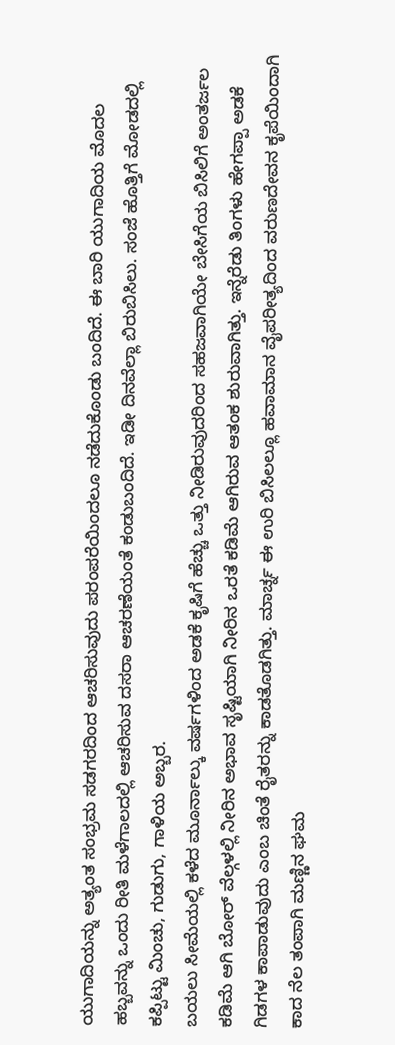ಯುಗಾದಿಯನ್ನು ಅತ್ಯಂತ ಸಂಭ್ರಮ ಸಡಗರದಿಂದ ಆಚರಿಸುವುದು ಪರಂಪರೆಯಿಂದಲೂ ನಡೆದುಕೊಂಡು ಬಂದಿದೆ. ಈ ಬಾರಿ ಯುಗಾದಿಯ ಮೊದಲ ಹಬ್ಬವನ್ನು ಒಂದು ರೀತಿ ಮಳೆಗಾಲದಲ್ಲಿ ಆಚರಿಸುವ ದಸರಾ ಆಚರಣೆಯಂತೆ ಕಂಡುಬಂದಿದೆ. ಇಡೀ ದಿನವೆಲ್ಲಾ ಬಿರುಬಿಸಿಲು. ಸಂಜೆ ಹೊತ್ತಿಗೆ ಮೋಡದಲ್ಲಿ ಕಪ್ಪಿಟ್ಟು ಮಿಂಚು, ಗುಡುಗು, ಗಾಳಿಯ ಅಬ್ಬರ.
ಬಯಲು ಸೀಮೆಯಲ್ಲಿ ಕಳೆದ ಮೂರ್ನಾಲ್ಕು ವರ್ಷಗಳಿಂದ ಅಡಕೆ ಕೃಷಿಗೆ ಹೆಚ್ಚು ಒತ್ತು ನೀಡಿರುವುದರಿಂದ ಸಹಜವಾಗಿಯೇ ಬೇಸಿಗೆಯ ಬಿಸಿಲಿಗೆ ಅಂತರ್ಜಲ ಕಡಿಮೆ ಆಗಿ ಬೋರ್ ವೆಲ್ಗಳಲ್ಲಿ ನೀರಿನ ಅಭಾವ ಸೃಷ್ಟಿಯಾಗಿ ನೀರಿನ ಒರತೆ ಕಡಿಮೆ ಆಗಿರುವ ಆತಂಕ ಶುರುವಾಗಿತ್ತು. ಇನ್ನೆರೆಡು ತಿಂಗಳು ಹೇಗಪ್ಪಾ ಅಡಕೆ ಗಿಡಗಳ ಕಾಪಾಡುವುದು ಎಂಬ ಚಿಂತೆ ರೈತರನ್ನು ಕಾಡತೊಡಗಿತ್ತು. ಮಾರ್ಚ್ನ ಈ ಉರಿ ಬಿಸಿಲಲ್ಲೂ ಹವಾಮಾನ ವೈಪರೀತ್ಯದಿಂದ ವರುಣದೇವನ ಕೃಪೆಯಿಂದಾಗಿ ಕಾದ ನೆಲ ತಂಪಾಗಿ ಮಣ್ಣಿನ ಘಮ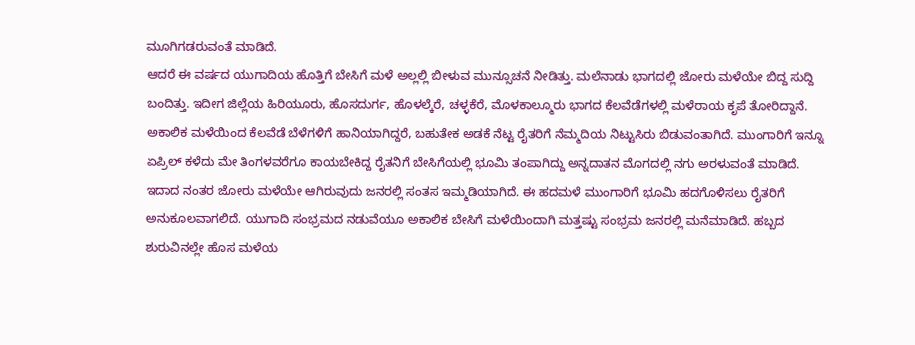ಮೂಗಿಗಡರುವಂತೆ ಮಾಡಿದೆ.
ಆದರೆ ಈ ವರ್ಷದ ಯುಗಾದಿಯ ಹೊತ್ತಿಗೆ ಬೇಸಿಗೆ ಮಳೆ ಅಲ್ಲಲ್ಲಿ ಬೀಳುವ ಮುನ್ಸೂಚನೆ ನೀಡಿತ್ತು. ಮಲೆನಾಡು ಭಾಗದಲ್ಲಿ ಜೋರು ಮಳೆಯೇ ಬಿದ್ದ ಸುದ್ದಿ ಬಂದಿತ್ತು. ಇದೀಗ ಜಿಲ್ಲೆಯ ಹಿರಿಯೂರು, ಹೊಸದುರ್ಗ, ಹೊಳಲ್ಕೆರೆ, ಚಳ್ಳಕೆರೆ, ಮೊಳಕಾಲ್ಮೂರು ಭಾಗದ ಕೆಲವೆಡೆಗಳಲ್ಲಿ ಮಳೆರಾಯ ಕೃಪೆ ತೋರಿದ್ದಾನೆ. ಅಕಾಲಿಕ ಮಳೆಯಿಂದ ಕೆಲವೆಡೆ ಬೆಳೆಗಳಿಗೆ ಹಾನಿಯಾಗಿದ್ದರೆ, ಬಹುತೇಕ ಅಡಕೆ ನೆಟ್ಟ ರೈತರಿಗೆ ನೆಮ್ಮದಿಯ ನಿಟ್ಟುಸಿರು ಬಿಡುವಂತಾಗಿದೆ. ಮುಂಗಾರಿಗೆ ಇನ್ನೂ ಏಪ್ರಿಲ್ ಕಳೆದು ಮೇ ತಿಂಗಳವರೆಗೂ ಕಾಯಬೇಕಿದ್ದ ರೈತನಿಗೆ ಬೇಸಿಗೆಯಲ್ಲಿ ಭೂಮಿ ತಂಪಾಗಿದ್ದು ಅನ್ನದಾತನ ಮೊಗದಲ್ಲಿ ನಗು ಅರಳುವಂತೆ ಮಾಡಿದೆ.
ಇದಾದ ನಂತರ ಜೋರು ಮಳೆಯೇ ಆಗಿರುವುದು ಜನರಲ್ಲಿ ಸಂತಸ ಇಮ್ಮಡಿಯಾಗಿದೆ. ಈ ಹದಮಳೆ ಮುಂಗಾರಿಗೆ ಭೂಮಿ ಹದಗೊಳಿಸಲು ರೈತರಿಗೆ ಅನುಕೂಲವಾಗಲಿದೆ. ಯುಗಾದಿ ಸಂಭ್ರಮದ ನಡುವೆಯೂ ಅಕಾಲಿಕ ಬೇಸಿಗೆ ಮಳೆಯಿಂದಾಗಿ ಮತ್ತಷ್ಟು ಸಂಭ್ರಮ ಜನರಲ್ಲಿ ಮನೆಮಾಡಿದೆ. ಹಬ್ಬದ ಶುರುವಿನಲ್ಲೇ ಹೊಸ ಮಳೆಯ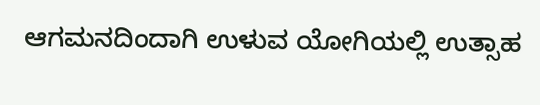ಆಗಮನದಿಂದಾಗಿ ಉಳುವ ಯೋಗಿಯಲ್ಲಿ ಉತ್ಸಾಹ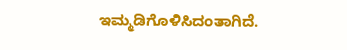ಇಮ್ಮಡಿಗೊಳಿಸಿದಂತಾಗಿದೆ.